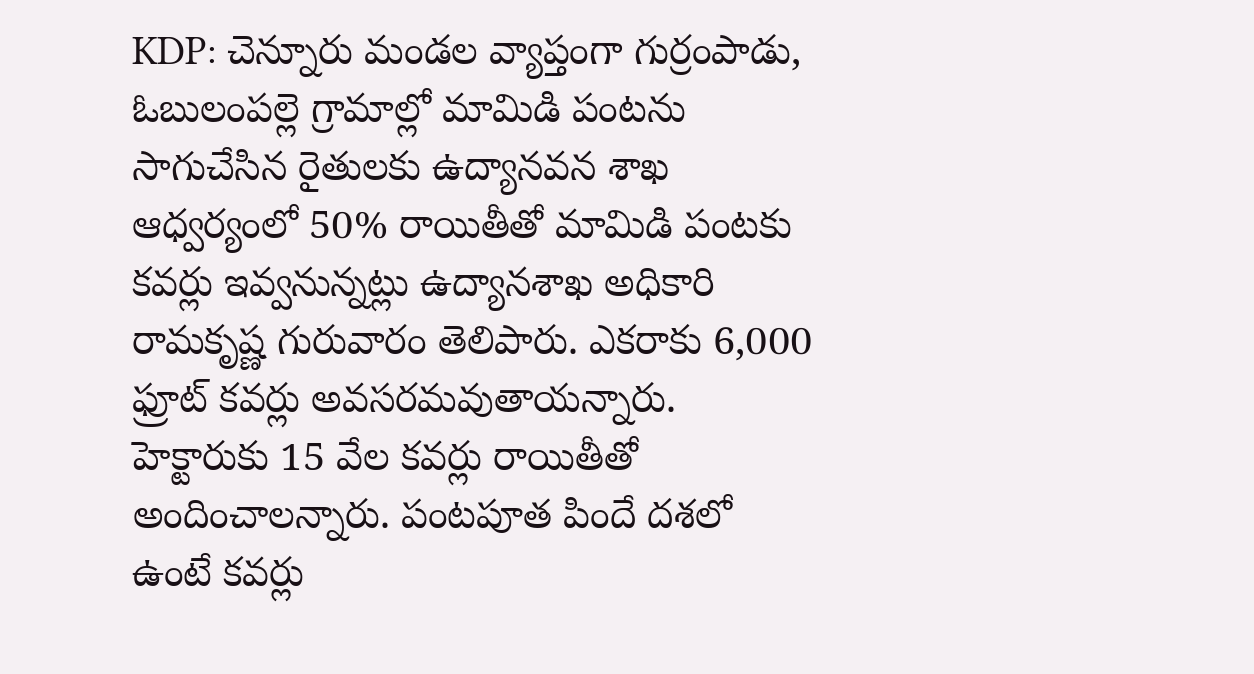KDP: చెన్నూరు మండల వ్యాప్తంగా గుర్రంపాడు, ఓబులంపల్లె గ్రామాల్లో మామిడి పంటను సాగుచేసిన రైతులకు ఉద్యానవన శాఖ ఆధ్వర్యంలో 50% రాయితీతో మామిడి పంటకు కవర్లు ఇవ్వనున్నట్లు ఉద్యానశాఖ అధికారి రామకృష్ణ గురువారం తెలిపారు. ఎకరాకు 6,000 ఫ్రూట్ కవర్లు అవసరమవుతాయన్నారు. హెక్టారుకు 15 వేల కవర్లు రాయితీతో అందించాలన్నారు. పంటపూత పిందే దశలో ఉంటే కవర్లు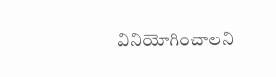వినియోగించాలని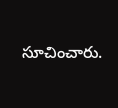సూచించారు.